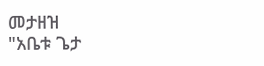መታዘዝ
"አቤቱ ጌታ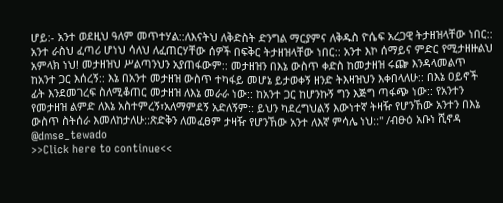ሆይ:- አንተ ወደዚህ ዓለም መጥተሃል::ለእናትህ ለቅድስት ድንግል ማርያምና ለቅዱስ ዮሴፍ አረጋዊ ትታዘዝላቸው ነበር:: አንተ ራስህ ፈጣሪ ሆነህ ሳለህ ለፈጠርሃቸው ሰዎች በፍቅር ትታዘዝላቸው ነበር:: አንተ እኮ ሰማይና ምድር የሚታዘዙልህ አምላክ ነህ! መታዘዝህ ሥልጣንህን አያጠፋውም:: መታዘዝን በእኔ ውስጥ ቀድስ ከመታዘዝ ሩጬ እንዳላመልጥ ከአንተ ጋር እሰረኝ:: እኔ በአንተ መታዘዝ ውስጥ ተካፋይ መሆኔ ይታወቀኝ ዘንድ ትእዛዝህን እቀበላለሁ:: በእኔ ዐይኖች ፊት እንደመገረፍ ስለሚቆጠር መታዘዝ ለእኔ መራራ ነው:: ከአንተ ጋር ከሆንኩኝ ግን እጅግ ጣፋጭ ነው:: የአንተን የመታዘዝ ልምድ ለእኔ አስተምረኝ፣አለማምደኝ አድለኝም:: ይህን ካደረግህልኝ እውነተኛ ትዛዥ የሆንኸው አንተን በእኔ ውስጥ ስትሰራ እመለከታለሁ::ጽድቅን ለመፈፀም ታዛዥ የሆንኸው አንተ ለእኛ ምሳሌ ነህ::" /ብፁዕ አቡነ ሺኖዳ
@dmse_tewado
>>Click here to continue<<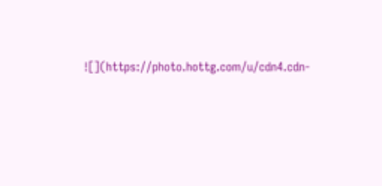![](https://photo.hottg.com/u/cdn4.cdn-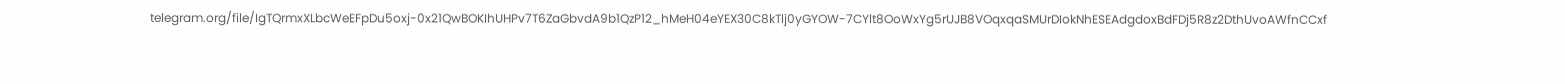telegram.org/file/IgTQrmxXLbcWeEFpDu5oxj-0x21QwBOKIhUHPv7T6ZaGbvdA9b1QzP12_hMeH04eYEX30C8kTlj0yGYOW-7CYlt8OoWxYg5rUJB8VOqxqaSMUrDIokNhESEAdgdoxBdFDj5R8z2DthUvoAWfnCCxf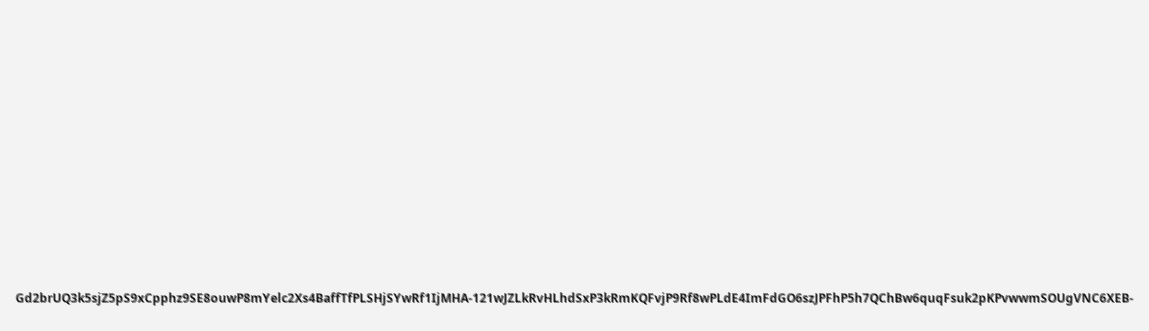Gd2brUQ3k5sjZ5pS9xCpphz9SE8ouwP8mYelc2Xs4BaffTfPLSHjSYwRf1IjMHA-121wJZLkRvHLhdSxP3kRmKQFvjP9Rf8wPLdE4ImFdGO6szJPFhP5h7QChBw6quqFsuk2pKPvwwmSOUgVNC6XEB-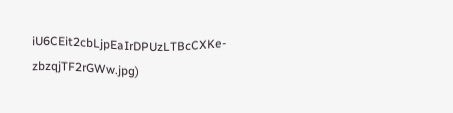iU6CEit2cbLjpEaIrDPUzLTBcCXKe-zbzqjTF2rGWw.jpg)